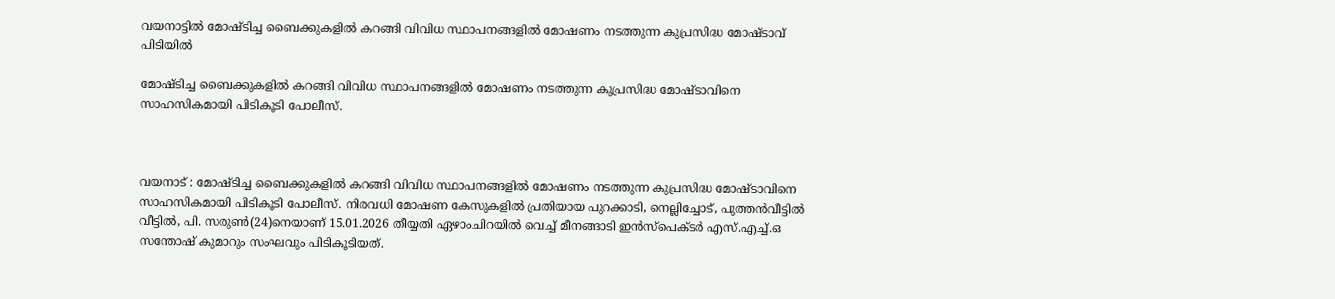വയനാട്ടിൽ മോഷ്ടിച്ച ബൈക്കുകളില്‍ കറങ്ങി വിവിധ സ്ഥാപനങ്ങളില്‍ മോഷണം നടത്തുന്ന കുപ്രസിദ്ധ മോഷ്ടാവ് പിടിയില്‍

മോഷ്ടിച്ച ബൈക്കുകളില്‍ കറങ്ങി വിവിധ സ്ഥാപനങ്ങളില്‍ മോഷണം നടത്തുന്ന കുപ്രസിദ്ധ മോഷ്ടാവിനെ സാഹസികമായി പിടികൂടി പോലീസ്.



വയനാട് : മോഷ്ടിച്ച ബൈക്കുകളില്‍ കറങ്ങി വിവിധ സ്ഥാപനങ്ങളില്‍ മോഷണം നടത്തുന്ന കുപ്രസിദ്ധ മോഷ്ടാവിനെ സാഹസികമായി പിടികൂടി പോലീസ്. നിരവധി മോഷണ കേസുകളില്‍ പ്രതിയായ പുറക്കാടി, നെല്ലിച്ചോട്, പുത്തന്‍വീട്ടില്‍ വീട്ടില്‍, പി. സരുണ്‍(24)നെയാണ് 15.01.2026 തീയ്യതി ഏഴാംചിറയില്‍ വെച്ച് മീനങ്ങാടി ഇന്‍സ്‌പെക്ടര്‍ എസ്.എച്ച്.ഒ സന്തോഷ് കുമാറും സംഘവും പിടികൂടിയത്.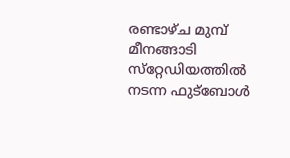രണ്ടാഴ്ച മുമ്പ് മീനങ്ങാടി സ്‌റ്റേഡിയത്തില്‍ നടന്ന ഫുട്‌ബോള്‍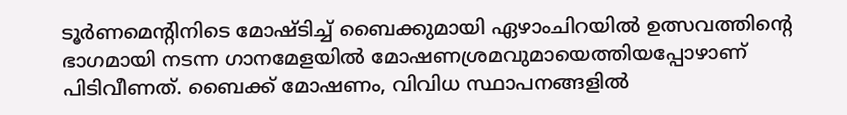ടൂര്‍ണമെന്റിനിടെ മോഷ്ടിച്ച് ബൈക്കുമായി ഏഴാംചിറയില്‍ ഉത്സവത്തിന്റെ ഭാഗമായി നടന്ന ഗാനമേളയില്‍ മോഷണശ്രമവുമായെത്തിയപ്പോഴാണ് പിടിവീണത്. ബൈക്ക് മോഷണം, വിവിധ സ്ഥാപനങ്ങളില്‍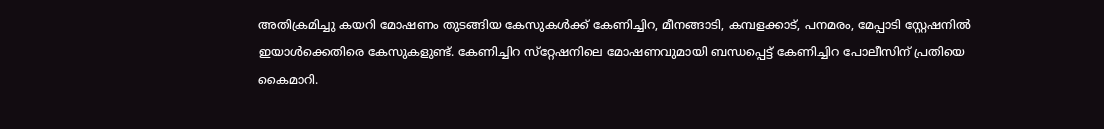അതിക്രമിച്ചു കയറി മോഷണം തുടങ്ങിയ കേസുകള്‍ക്ക് കേണിച്ചിറ, മീനങ്ങാടി, കമ്പളക്കാട്, പനമരം, മേപ്പാടി സ്റ്റേഷനില്‍ ഇയാള്‍ക്കെതിരെ കേസുകളുണ്ട്. കേണിച്ചിറ സ്‌റ്റേഷനിലെ മോഷണവുമായി ബന്ധപ്പെട്ട് കേണിച്ചിറ പോലീസിന് പ്രതിയെ കൈമാറി.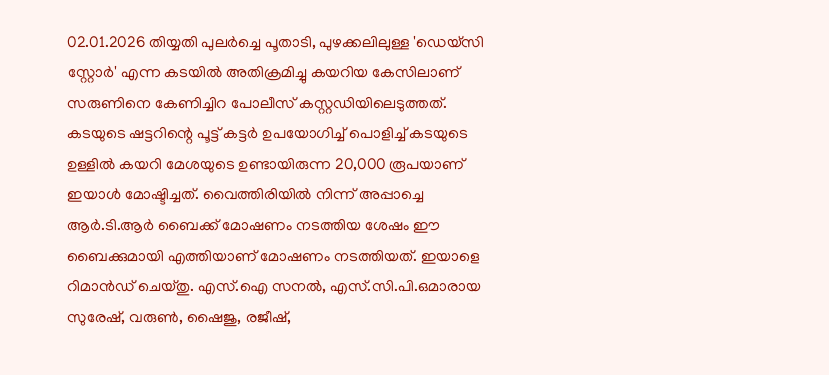02.01.2026 തിയ്യതി പുലര്‍ച്ചെ പൂതാടി, പുഴക്കലിലുള്ള 'ഡെയ്സി സ്റ്റോര്‍' എന്ന കടയില്‍ അതിക്രമിച്ചു കയറിയ കേസിലാണ് സരുണിനെ കേണിച്ചിറ പോലീസ് കസ്റ്റഡിയിലെടുത്തത്. കടയുടെ ഷട്ടറിന്റെ പൂട്ട് കട്ടര്‍ ഉപയോഗിച്ച് പൊളിച്ച് കടയുടെ ഉള്ളില്‍ കയറി മേശയുടെ ഉണ്ടായിരുന്ന 20,000 രൂപയാണ് ഇയാള്‍ മോഷ്ടിച്ചത്. വൈത്തിരിയില്‍ നിന്ന് അപ്പാച്ചെ ആര്‍.ടി.ആര്‍ ബൈക്ക് മോഷണം നടത്തിയ ശേഷം ഈ ബൈക്കുമായി എത്തിയാണ് മോഷണം നടത്തിയത്. ഇയാളെ റിമാന്‍ഡ് ചെയ്തു. എസ്.ഐ സനല്‍, എസ്.സി.പി.ഒമാരായ സുരേഷ്, വരുണ്‍, ഷൈജു, രജീഷ്,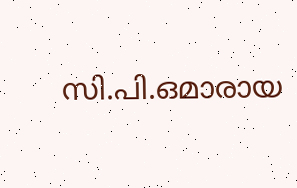സി.പി.ഒമാരായ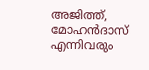അജിത്ത്, മോഹന്‍ദാസ് എന്നിവരും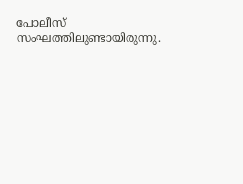പോലീസ് സംഘത്തിലുണ്ടായിരുന്നു.